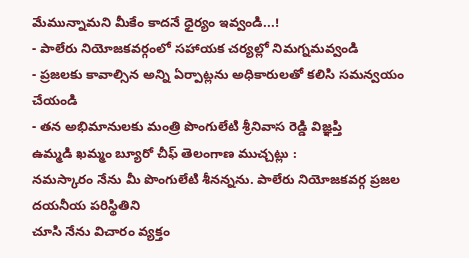మేమున్నామని మీకేం కాదనే ధైర్యం ఇవ్వండి...!
- పాలేరు నియోజకవర్గంలో సహాయక చర్యల్లో నిమగ్నమవ్వండి
- ప్రజలకు కావాల్సిన అన్ని ఏర్పాట్లను అధికారులతో కలిసి సమన్వయం చేయండి
- తన అభిమానులకు మంత్రి పొంగులేటి శ్రీనివాస రెడ్డి విజ్ఞప్తి
ఉమ్మడి ఖమ్మం బ్యూరో చీఫ్ తెలంగాణ ముచ్చట్లు :
నమస్కారం నేను మీ పొంగులేటి శీనన్నను. పాలేరు నియోజకవర్గ ప్రజల దయనీయ పరిస్థితిని
చూసి నేను విచారం వ్యక్తం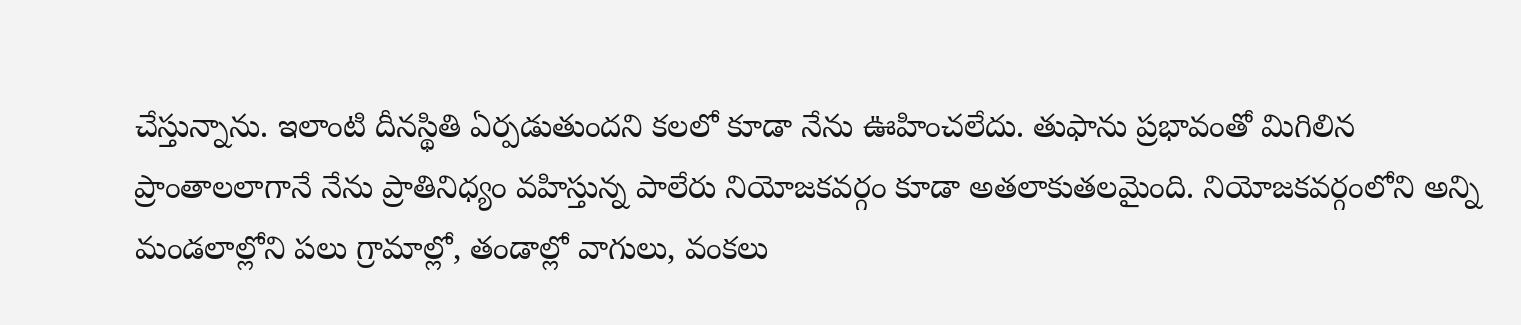చేస్తున్నాను. ఇలాంటి దీనస్థితి ఏర్పడుతుందని కలలో కూడా నేను ఊహించలేదు. తుఫాను ప్రభావంతో మిగిలిన ప్రాంతాలలాగానే నేను ప్రాతినిధ్యం వహిస్తున్న పాలేరు నియోజకవర్గం కూడా అతలాకుతలమైంది. నియోజకవర్గంలోని అన్ని మండలాల్లోని పలు గ్రామాల్లో, తండాల్లో వాగులు, వంకలు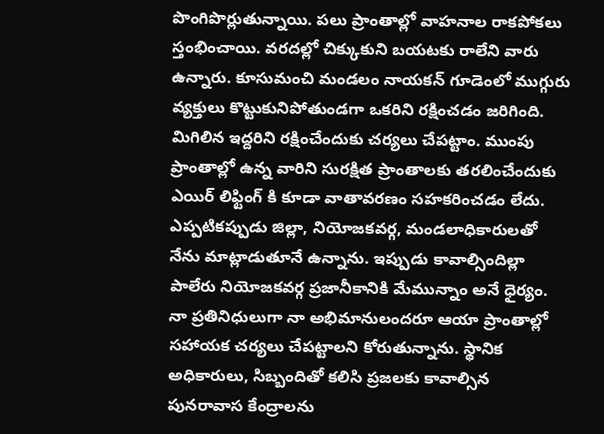పొంగిపొర్లుతున్నాయి. పలు ప్రాంతాల్లో వాహనాల రాకపోకలు స్తంభించాయి. వరదల్లో చిక్కుకుని బయటకు రాలేని వారు ఉన్నారు. కూసుమంచి మండలం నాయకన్ గూడెంలో ముగ్గురు వ్యక్తులు కొట్టుకునిపోతుండగా ఒకరిని రక్షించడం జరిగింది. మిగిలిన ఇద్దరిని రక్షించేందుకు చర్యలు చేపట్టాం. ముంపు ప్రాంతాల్లో ఉన్న వారిని సురక్షిత ప్రాంతాలకు తరలించేందుకు ఎయిర్ లిఫ్టింగ్ కి కూడా వాతావరణం సహకరించడం లేదు. ఎప్పటికప్పుడు జిల్లా, నియోజకవర్గ, మండలాధికారులతో నేను మాట్లాడుతూనే ఉన్నాను. ఇప్పుడు కావాల్సిందిల్లా పాలేరు నియోజకవర్గ ప్రజానీకానికి మేమున్నాం అనే ధైర్యం. నా ప్రతినిధులుగా నా అభిమానులందరూ ఆయా ప్రాంతాల్లో సహాయక చర్యలు చేపట్టాలని కోరుతున్నాను. స్థానిక అధికారులు, సిబ్బందితో కలిసి ప్రజలకు కావాల్సిన పునరావాస కేంద్రాలను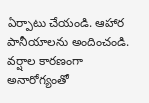ఏర్పాటు చేయండి. ఆహార పానీయాలను అందించండి. వర్షాల కారణంగా అనారోగ్యంతో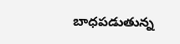బాధపడుతున్న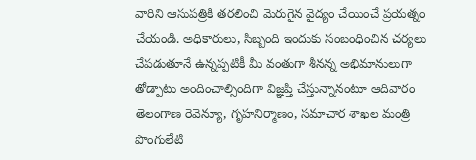వారిని ఆసుపత్రికి తరలించి మెరుగైన వైద్యం చేయించే ప్రయత్నం చేయండి. అధికారులు, సిబ్బంది ఇందుకు సంబంధించిన చర్యలు చేపడుతూనే ఉన్నప్పటికీ మీ వంతుగా శీనన్న అభిమానులుగా తోడ్పాటు అందించాల్సిందిగా విజ్ఞప్తి చేస్తున్నానంటూ ఆదివారం తెలంగాణ రెవెన్యూ, గృహనిర్మాణం, సమాచార శాఖల మంత్రి పొంగులేటి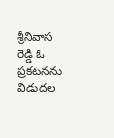శ్రీనివాస రెడ్డి ఓ ప్రకటనను విడుదల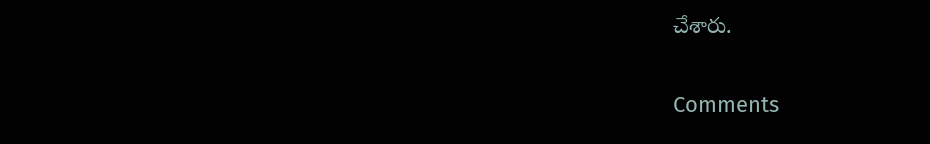చేశారు.


Comments